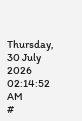Thursday, 30 July 2026 02:14:52 AM
#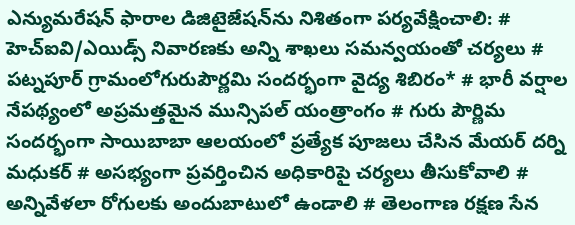ఎన్యుమరేషన్ ఫారాల డిజిటైజేషన్‌ను నిశితంగా పర్యవేక్షించాలి: # హెచ్ఐవి/ఎయిడ్స్ నివారణకు అన్ని శాఖలు సమన్వయంతో చర్యలు # పట్నపూర్ గ్రామంలోగురుపౌర్ణమి సందర్భంగా వైద్య శిబిరం* # భారీ వర్షాల నేపథ్యంలో అప్రమత్తమైన మున్సిపల్ యంత్రాంగం # గురు పౌర్ణిమ సందర్భంగా సాయిబాబా ఆలయంలో ప్రత్యేక పూజలు చేసిన మేయర్ దర్ని మధుకర్ # అసభ్యంగా ప్రవర్తించిన అధికారిపై చర్యలు తీసుకోవాలి # అన్నివేళలా రోగులకు అందుబాటులో ఉండాలి # తెలంగాణ రక్షణ సేన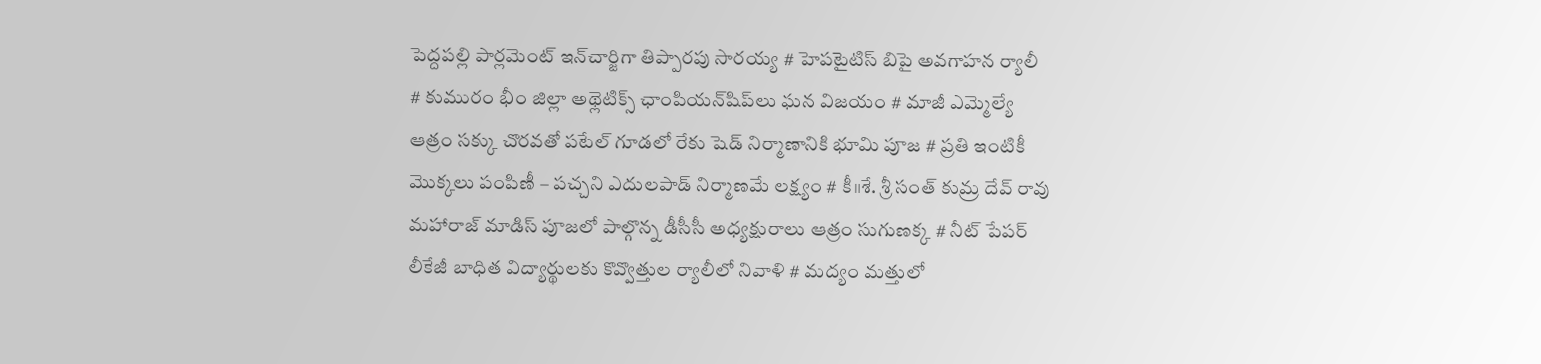పెద్దపల్లి పార్లమెంట్ ఇన్‌చార్జిగా తిప్పారపు సారయ్య # హెపటైటిస్ బిపై అవగాహన ర్యాలీ # కుమురం భీం జిల్లా అథ్లెటిక్స్ ఛాంపియన్‌షిప్‌లు ఘన విజయం # మాజీ ఎమ్మెల్యే ఆత్రం సక్కు చొరవతో పటేల్ గూడలో రేకు షెడ్ నిర్మాణానికి భూమి పూజ # ప్రతి ఇంటికీ మొక్కలు పంపిణీ – పచ్చని ఎదులపాడ్ నిర్మాణమే లక్ష్యం # కీ॥శే. శ్రీ సంత్ కుమ్ర దేవ్ రావు మహారాజ్ మాడిస్ పూజలో పాల్గొన్న డీసీసీ అధ్యక్షురాలు ఆత్రం సుగుణక్క # నీట్ పేపర్ లీకేజీ బాధిత విద్యార్థులకు కొవ్వొత్తుల ర్యాలీలో నివాళి # మద్యం మత్తులో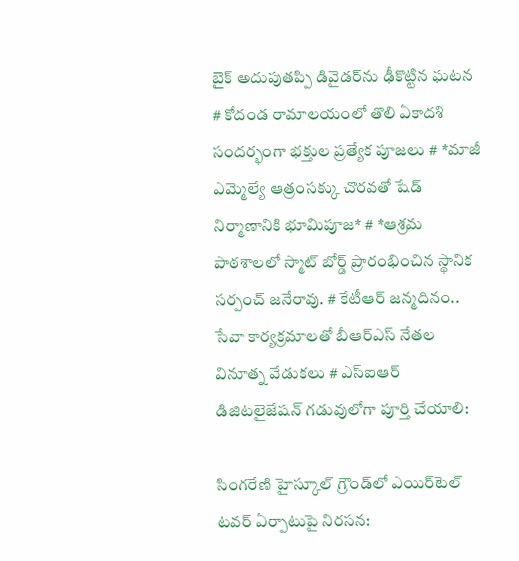బైక్‌ అదుపుతప్పి డివైడర్‌ను ఢీకొట్టిన ఘటన # కోదండ రామాలయంలో తొలి ఏకాదశి సందర్భంగా భక్తుల ప్రత్యేక పూజలు # *మాజీ ఎమ్మెల్యే ఆత్రంసక్కు చొరవతో షేడ్ నిర్మాణానికి భూమిపూజ* # *ఆశ్రమ పాఠశాలలో స్మాట్ బోర్డ్ ప్రారంభించిన స్థానిక సర్పంచ్ జనేరావు. # కేటీఆర్ జన్మదినం.. సేవా కార్యక్రమాలతో బీఆర్ఎస్ నేతల వినూత్న వేడుకలు # ఎస్ఐఆర్ డిజిటలైజేషన్ గడువులోగా పూర్తి చేయాలి:

సింగరేణి హైస్కూల్ గ్రౌండ్‌లో ఎయిర్‌టెల్ టవర్ ఏర్పాటుపై నిరసన: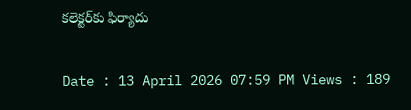కలెక్టర్‌కు ఫిర్యాదు

Date : 13 April 2026 07:59 PM Views : 189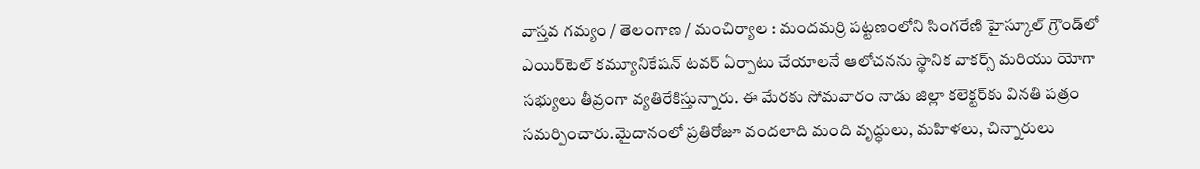వాస్తవ గమ్యం / తెలంగాణ / మంచిర్యాల : మందమర్రి పట్టణంలోని సింగరేణి హైస్కూల్ గ్రౌండ్‌లో ఎయిర్‌టెల్ కమ్యూనికేషన్ టవర్ ఏర్పాటు చేయాలనే ఆలోచనను స్థానిక వాకర్స్ మరియు యోగా సభ్యులు తీవ్రంగా వ్యతిరేకిస్తున్నారు. ఈ మేరకు సోమవారం నాడు జిల్లా కలెక్టర్‌కు వినతి పత్రం సమర్పించారు.మైదానంలో ప్రతిరోజూ వందలాది మంది వృద్ధులు, మహిళలు, చిన్నారులు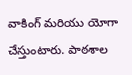వాకింగ్ మరియు యోగా చేస్తుంటారు. పాఠశాల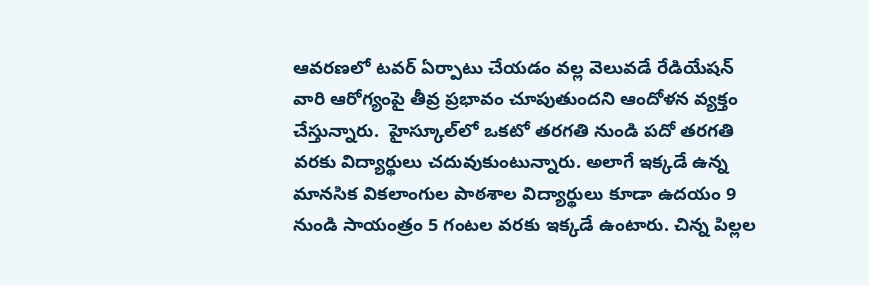ఆవరణలో టవర్ ఏర్పాటు చేయడం వల్ల వెలువడే రేడియేషన్ వారి ఆరోగ్యంపై తీవ్ర ప్రభావం చూపుతుందని ఆందోళన వ్యక్తం చేస్తున్నారు.  హైస్కూల్‌లో ఒకటో తరగతి నుండి పదో తరగతి వరకు విద్యార్థులు చదువుకుంటున్నారు. అలాగే ఇక్కడే ఉన్న మానసిక వికలాంగుల పాఠశాల విద్యార్థులు కూడా ఉదయం 9 నుండి సాయంత్రం 5 గంటల వరకు ఇక్కడే ఉంటారు. చిన్న పిల్లల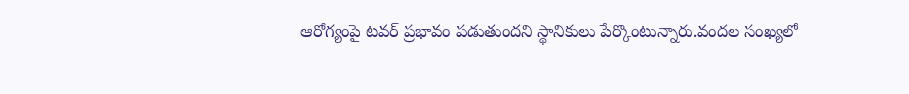ఆరోగ్యంపై టవర్ ప్రభావం పడుతుందని స్థానికులు పేర్కొంటున్నారు.వందల సంఖ్యలో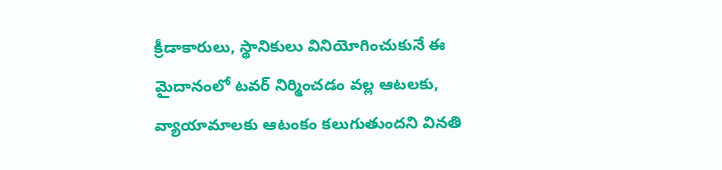క్రీడాకారులు, స్థానికులు వినియోగించుకునే ఈ మైదానంలో టవర్ నిర్మించడం వల్ల ఆటలకు, వ్యాయామాలకు ఆటంకం కలుగుతుందని వినతి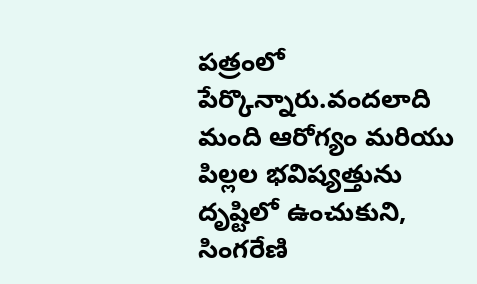పత్రంలో పేర్కొన్నారు.వందలాది మంది ఆరోగ్యం మరియు పిల్లల భవిష్యత్తును దృష్టిలో ఉంచుకుని, సింగరేణి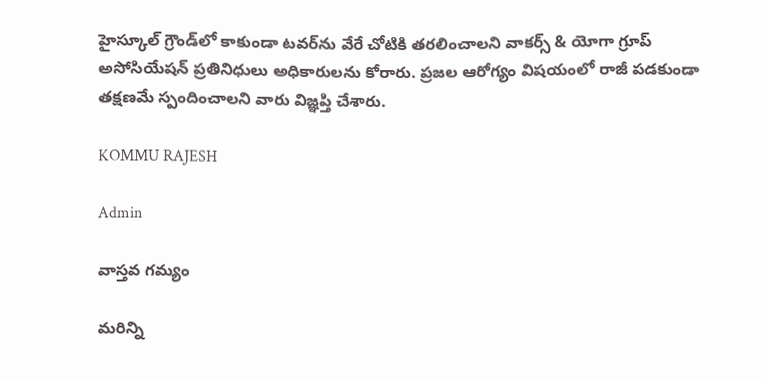హైస్కూల్ గ్రౌండ్‌లో కాకుండా టవర్‌ను వేరే చోటికి తరలించాలని వాకర్స్ & యోగా గ్రూప్ అసోసియేషన్ ప్రతినిధులు అధికారులను కోరారు. ప్రజల ఆరోగ్యం విషయంలో రాజీ పడకుండా తక్షణమే స్పందించాలని వారు విజ్ఞప్తి చేశారు.

KOMMU RAJESH

Admin

వాస్తవ గమ్యం

మరిన్ని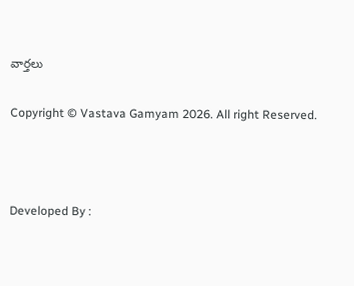వార్తలు

Copyright © Vastava Gamyam 2026. All right Reserved.



Developed By :